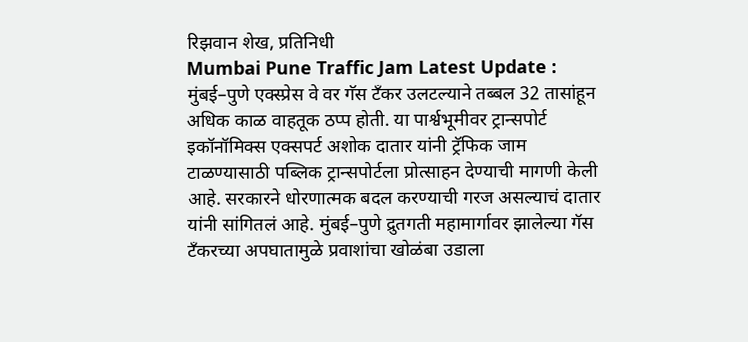रिझवान शेख, प्रतिनिधी
Mumbai Pune Traffic Jam Latest Update : मुंबई–पुणे एक्स्प्रेस वे वर गॅस टँकर उलटल्याने तब्बल 32 तासांहून अधिक काळ वाहतूक ठप्प होती. या पार्श्वभूमीवर ट्रान्सपोर्ट इकॉनॉमिक्स एक्सपर्ट अशोक दातार यांनी ट्रॅफिक जाम टाळण्यासाठी पब्लिक ट्रान्सपोर्टला प्रोत्साहन देण्याची मागणी केली आहे. सरकारने धोरणात्मक बदल करण्याची गरज असल्याचं दातार यांनी सांगितलं आहे. मुंबई–पुणे द्रुतगती महामार्गावर झालेल्या गॅस टँकरच्या अपघातामुळे प्रवाशांचा खोळंबा उडाला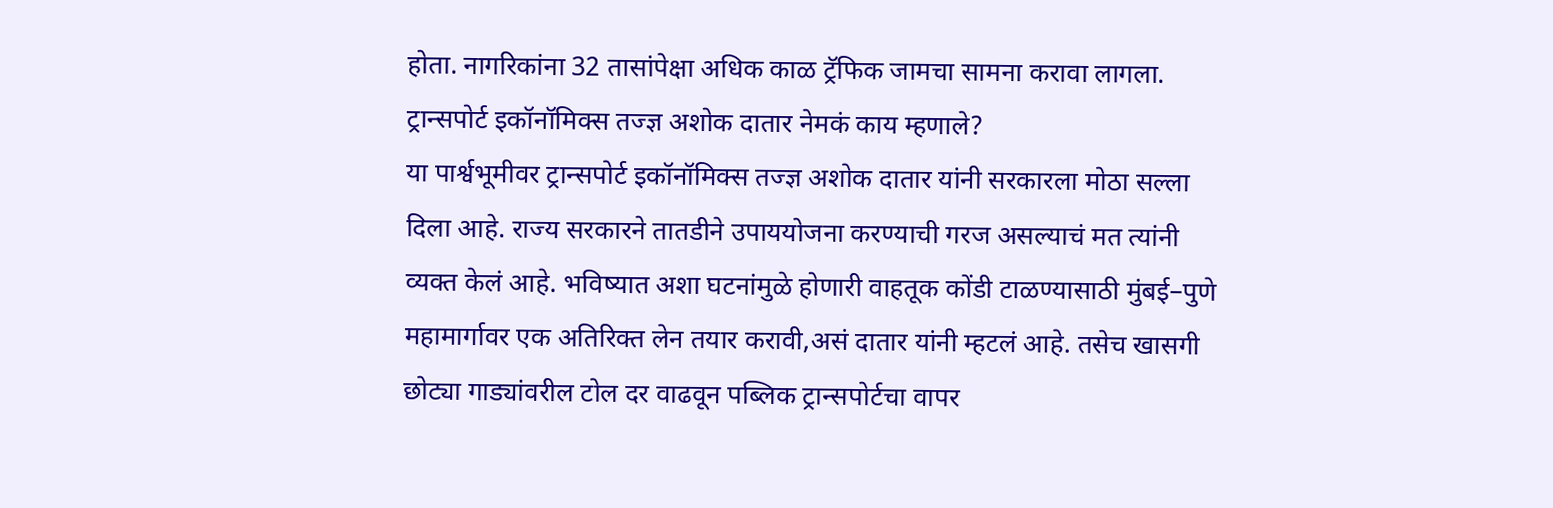होता. नागरिकांना 32 तासांपेक्षा अधिक काळ ट्रॅफिक जामचा सामना करावा लागला.
ट्रान्सपोर्ट इकॉनॉमिक्स तज्ज्ञ अशोक दातार नेमकं काय म्हणाले?
या पार्श्वभूमीवर ट्रान्सपोर्ट इकॉनॉमिक्स तज्ज्ञ अशोक दातार यांनी सरकारला मोठा सल्ला दिला आहे. राज्य सरकारने तातडीने उपाययोजना करण्याची गरज असल्याचं मत त्यांनी व्यक्त केलं आहे. भविष्यात अशा घटनांमुळे होणारी वाहतूक कोंडी टाळण्यासाठी मुंबई–पुणे महामार्गावर एक अतिरिक्त लेन तयार करावी,असं दातार यांनी म्हटलं आहे. तसेच खासगी छोट्या गाड्यांवरील टोल दर वाढवून पब्लिक ट्रान्सपोर्टचा वापर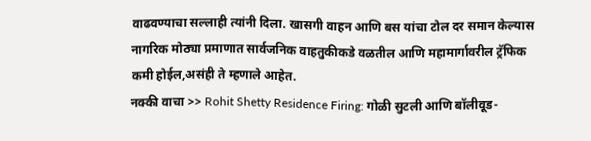वाढवण्याचा सल्लाही त्यांनी दिला. खासगी वाहन आणि बस यांचा टोल दर समान केल्यास नागरिक मोठ्या प्रमाणात सार्वजनिक वाहतुकीकडे वळतील आणि महामार्गावरील ट्रॅफिक कमी होईल,असंही ते म्हणाले आहेत.
नक्की वाचा >> Rohit Shetty Residence Firing: गोळी सुटली आणि बॉलीवूड-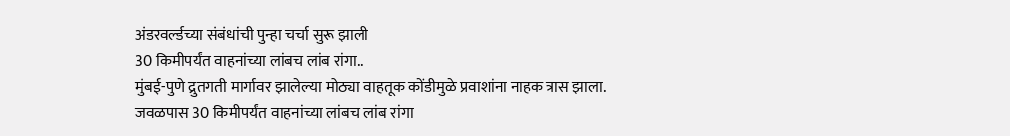अंडरवर्ल्डच्या संबंधांची पुन्हा चर्चा सुरू झाली
30 किमीपर्यंत वाहनांच्या लांबच लांब रांगा..
मुंबई-पुणे द्रुतगती मार्गावर झालेल्या मोठ्या वाहतूक कोंडीमुळे प्रवाशांना नाहक त्रास झाला. जवळपास 30 किमीपर्यंत वाहनांच्या लांबच लांब रांगा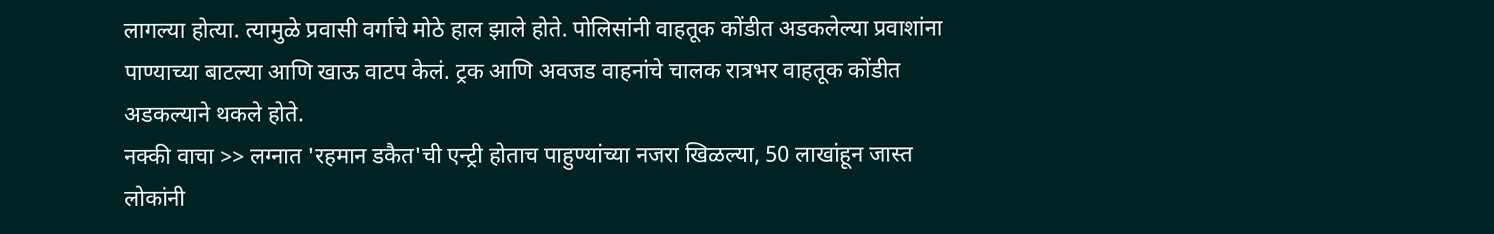लागल्या होत्या. त्यामुळे प्रवासी वर्गाचे मोठे हाल झाले होते. पोलिसांनी वाहतूक कोंडीत अडकलेल्या प्रवाशांना पाण्याच्या बाटल्या आणि खाऊ वाटप केलं. ट्रक आणि अवजड वाहनांचे चालक रात्रभर वाहतूक कोंडीत अडकल्याने थकले होते.
नक्की वाचा >> लग्नात 'रहमान डकैत'ची एन्ट्री होताच पाहुण्यांच्या नजरा खिळल्या, 50 लाखांहून जास्त लोकांनी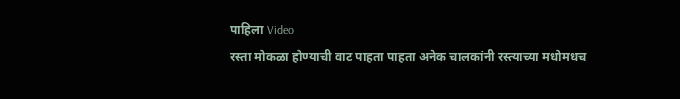पाहिला Video
रस्ता मोकळा होण्याची वाट पाहता पाहता अनेक चालकांनी रस्त्याच्या मधोमधच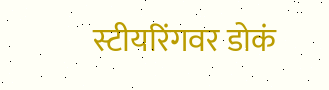स्टीयरिंगवर डोकं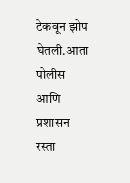टेकवून झोप घेतली.आता पोलीस आणि प्रशासन रस्ता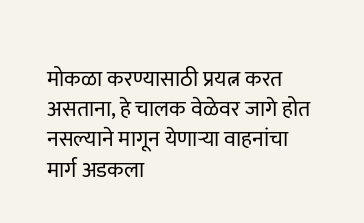मोकळा करण्यासाठी प्रयत्न करत असताना, हे चालक वेळेवर जागे होत नसल्याने मागून येणाऱ्या वाहनांचा मार्ग अडकला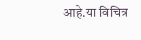आहे.या विचित्र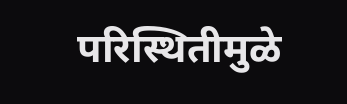परिस्थितीमुळे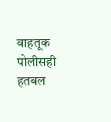वाहतूक पोलीसही हतबल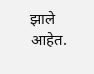झाले आहेत.